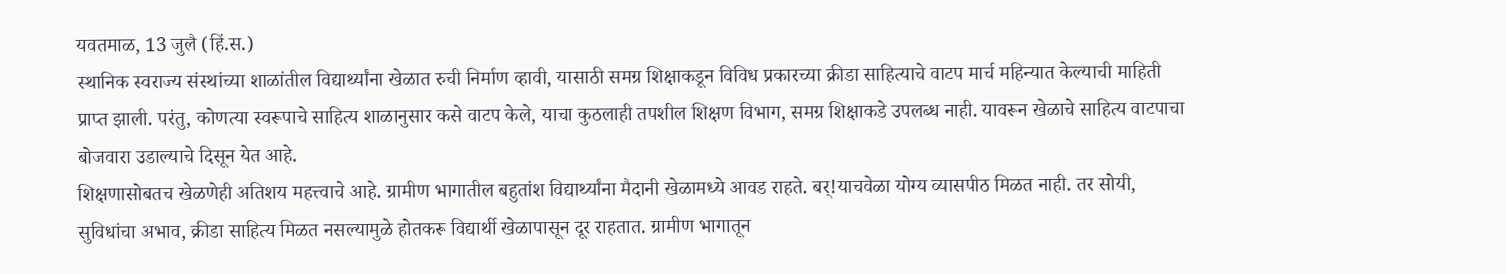यवतमाळ, 13 जुलै (हिं.स.)
स्थानिक स्वराज्य संस्थांच्या शाळांतील विद्यार्थ्यांना खेळात रुची निर्माण व्हावी, यासाठी समग्र शिक्षाकडून विविध प्रकारच्या क्रीडा साहित्याचे वाटप मार्च महिन्यात केल्याची माहिती प्राप्त झाली. परंतु, कोणत्या स्वरूपाचे साहित्य शाळानुसार कसे वाटप केले, याचा कुठलाही तपशील शिक्षण विभाग, समग्र शिक्षाकडे उपलब्ध नाही. यावरून खेळाचे साहित्य वाटपाचा बोजवारा उडाल्याचे दिसून येत आहे.
शिक्षणासोबतच खेळणेही अतिशय महत्त्वाचे आहे. ग्रामीण भागातील बहुतांश विद्यार्थ्यांना मैदानी खेळामध्ये आवड राहते. बर्!याचवेळा योग्य व्यासपीठ मिळत नाही. तर सोयी, सुविधांचा अभाव, क्रीडा साहित्य मिळत नसल्यामुळे होतकरू विद्यार्थी खेळापासून दूर राहतात. ग्रामीण भागातून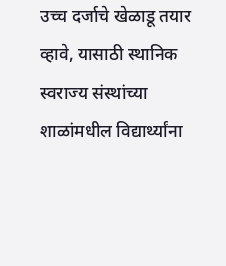उच्च दर्जाचे खेळाडू तयार व्हावे, यासाठी स्थानिक स्वराज्य संस्थांच्या शाळांमधील विद्यार्थ्यांना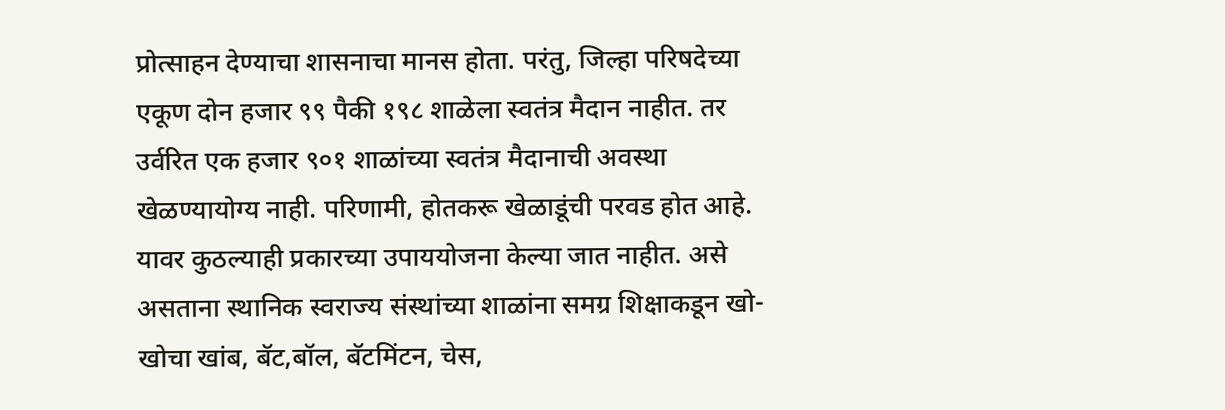प्रोत्साहन देण्याचा शासनाचा मानस होता. परंतु, जिल्हा परिषदेच्या एकूण दोन हजार ९९ पैकी १९८ शाळेला स्वतंत्र मैदान नाहीत. तर उर्वरित एक हजार ९०१ शाळांच्या स्वतंत्र मैदानाची अवस्था खेळण्यायोग्य नाही. परिणामी, होतकरू खेळाडूंची परवड होत आहे. यावर कुठल्याही प्रकारच्या उपाययोजना केल्या जात नाहीत. असे असताना स्थानिक स्वराज्य संस्थांच्या शाळांना समग्र शिक्षाकडून खो-खोचा खांब, बॅट,बॉल, बॅटमिंटन, चेस,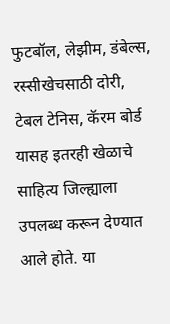फुटबॉल, लेझीम, डंबेल्स, रस्सीखेचसाठी दोरी, टेबल टेनिस, कॅरम बोर्ड यासह इतरही खेळाचे साहित्य जिल्ह्याला उपलब्ध करून देण्यात आले होते. या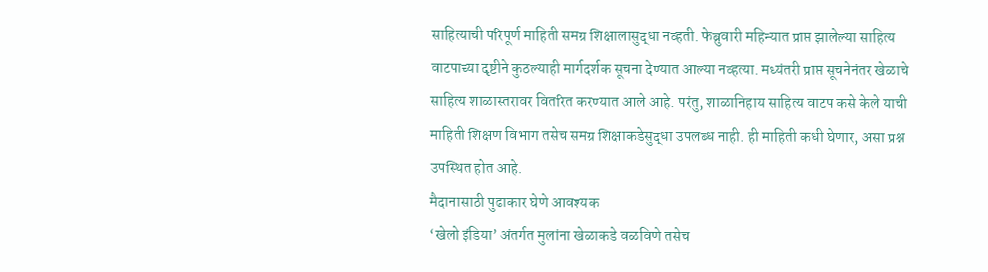साहित्याची परिपूर्ण माहिती समग्र शिक्षालासुद्धा नव्हती. फेब्रुवारी महिन्यात प्राप्त झालेल्या साहित्य वाटपाच्या दृष्टीने कुठल्याही मार्गदर्शक सूचना देण्यात आल्या नव्हत्या. मध्यंतरी प्राप्त सूचनेनंतर खेळाचे साहित्य शाळास्तरावर वितरित करण्यात आले आहे. परंतु, शाळानिहाय साहित्य वाटप कसे केले याची माहिती शिक्षण विभाग तसेच समग्र शिक्षाकडेसुद्धा उपलब्ध नाही. ही माहिती कधी घेणार, असा प्रश्न उपस्थित होत आहे.
मैदानासाठी पुढाकार घेणे आवश्यक
‘खेलो इंडिया’ अंतर्गत मुलांना खेळाकडे वळविणे तसेच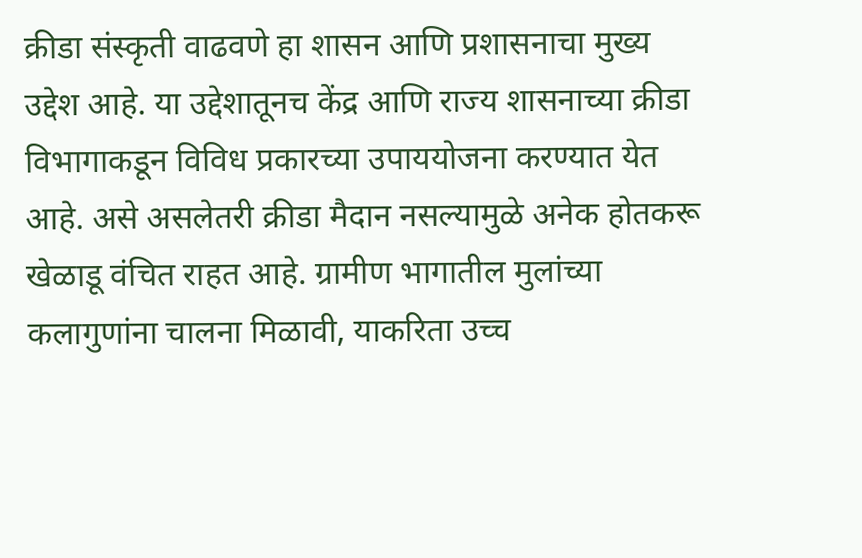क्रीडा संस्कृती वाढवणे हा शासन आणि प्रशासनाचा मुख्य उद्देश आहे. या उद्देशातूनच केंद्र आणि राज्य शासनाच्या क्रीडा विभागाकडून विविध प्रकारच्या उपाययोजना करण्यात येत आहे. असे असलेतरी क्रीडा मैदान नसल्यामुळे अनेक होतकरू खेळाडू वंचित राहत आहे. ग्रामीण भागातील मुलांच्या कलागुणांना चालना मिळावी, याकरिता उच्च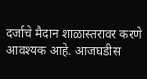दर्जाचे मैदान शाळास्तरावर करणे आवश्यक आहे. आजघडीस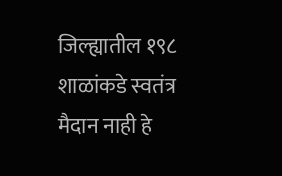जिल्ह्यातील १९८ शाळांकडे स्वतंत्र मैदान नाही हे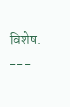विशेष.
---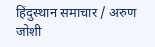हिंदुस्थान समाचार / अरुण जोशी